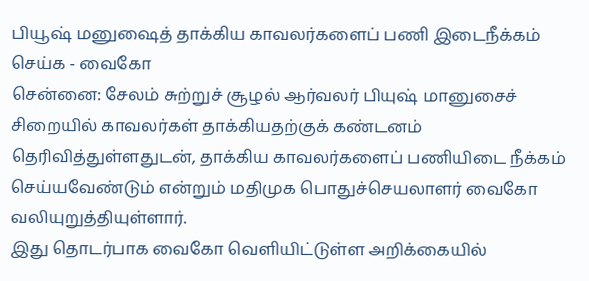பியூஷ் மனுஷைத் தாக்கிய காவலர்களைப் பணி இடைநீக்கம் செய்க - வைகோ
சென்னை: சேலம் சுற்றுச் சூழல் ஆர்வலர் பியுஷ் மானுசைச் சிறையில் காவலர்கள் தாக்கியதற்குக் கண்டனம் தெரிவித்துள்ளதுடன், தாக்கிய காவலர்களைப் பணியிடை நீக்கம் செய்யவேண்டும் என்றும் மதிமுக பொதுச்செயலாளர் வைகோ வலியுறுத்தியுள்ளார்.
இது தொடர்பாக வைகோ வெளியிட்டுள்ள அறிக்கையில்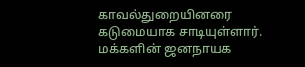காவல்துறையினரை கடுமையாக சாடியுள்ளார். மக்களின் ஜனநாயக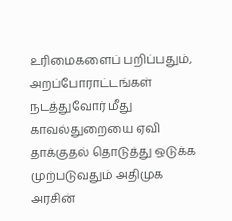உரிமைகளைப் பறிப்பதும், அறப்போராட்டங்கள் நடத்துவோர் மீது காவல்துறையை ஏவி தாக்குதல் தொடுத்து ஒடுக்க முற்படுவதும் அதிமுக அரசின்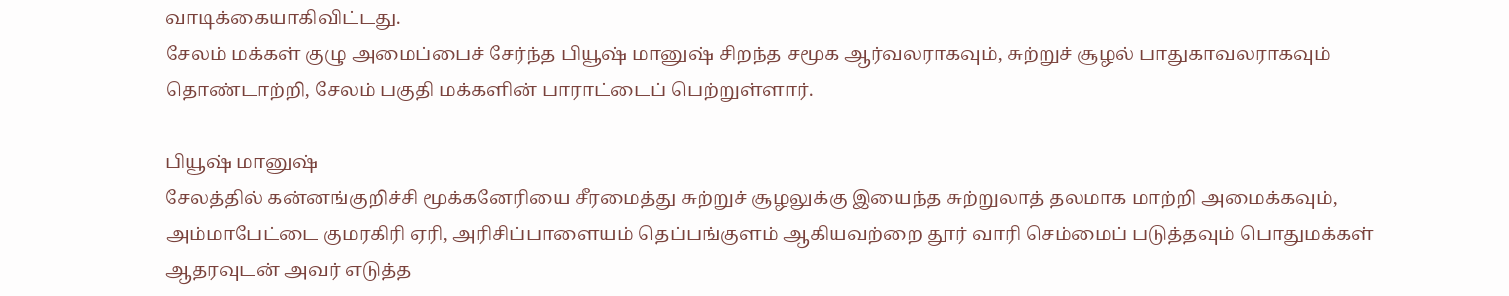வாடிக்கையாகிவிட்டது.
சேலம் மக்கள் குழு அமைப்பைச் சேர்ந்த பியூஷ் மானுஷ் சிறந்த சமூக ஆர்வலராகவும், சுற்றுச் சூழல் பாதுகாவலராகவும் தொண்டாற்றி, சேலம் பகுதி மக்களின் பாராட்டைப் பெற்றுள்ளார்.

பியூஷ் மானுஷ்
சேலத்தில் கன்னங்குறிச்சி மூக்கனேரியை சீரமைத்து சுற்றுச் சூழலுக்கு இயைந்த சுற்றுலாத் தலமாக மாற்றி அமைக்கவும், அம்மாபேட்டை குமரகிரி ஏரி, அரிசிப்பாளையம் தெப்பங்குளம் ஆகியவற்றை தூர் வாரி செம்மைப் படுத்தவும் பொதுமக்கள் ஆதரவுடன் அவர் எடுத்த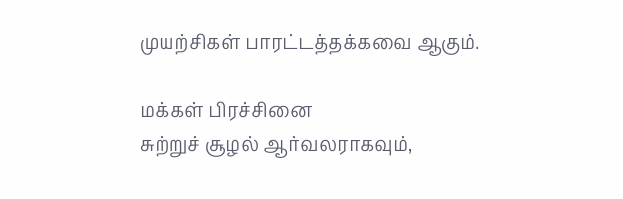முயற்சிகள் பாரட்டத்தக்கவை ஆகும்.

மக்கள் பிரச்சினை
சுற்றுச் சூழல் ஆர்வலராகவும்,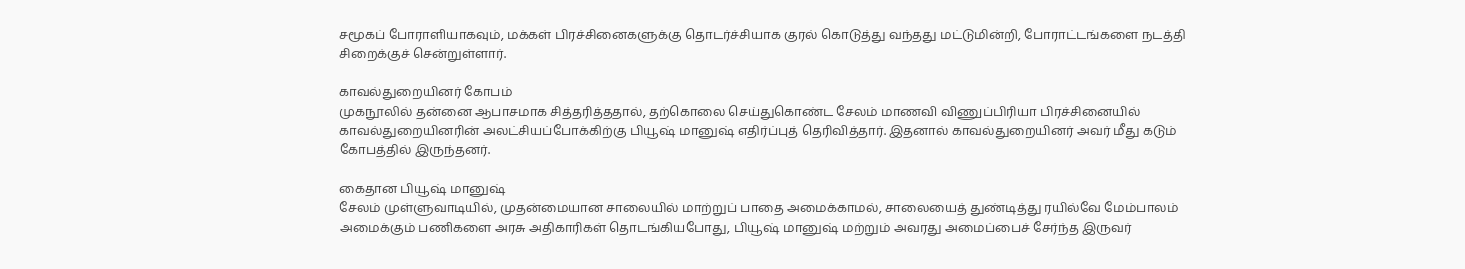சமூகப் போராளியாகவும், மக்கள் பிரச்சினைகளுக்கு தொடர்ச்சியாக குரல் கொடுத்து வந்தது மட்டுமின்றி, போராட்டங்களை நடத்தி சிறைக்குச் சென்றுள்ளார்.

காவல்துறையினர் கோபம்
முகநூலில் தன்னை ஆபாசமாக சித்தரித்ததால், தற்கொலை செய்துகொண்ட சேலம் மாணவி விணுப்பிரியா பிரச்சினையில் காவல்துறையினரின் அலட்சியப்போக்கிற்கு பியூஷ் மானுஷ் எதிர்ப்புத் தெரிவித்தார். இதனால் காவல்துறையினர் அவர் மீது கடும் கோபத்தில் இருந்தனர்.

கைதான பியூஷ் மானுஷ்
சேலம் முள்ளுவாடியில், முதன்மையான சாலையில் மாற்றுப் பாதை அமைக்காமல், சாலையைத் துண்டித்து ரயில்வே மேம்பாலம் அமைக்கும் பணிகளை அரசு அதிகாரிகள் தொடங்கியபோது, பியூஷ் மானுஷ் மற்றும் அவரது அமைப்பைச் சேர்ந்த இருவர்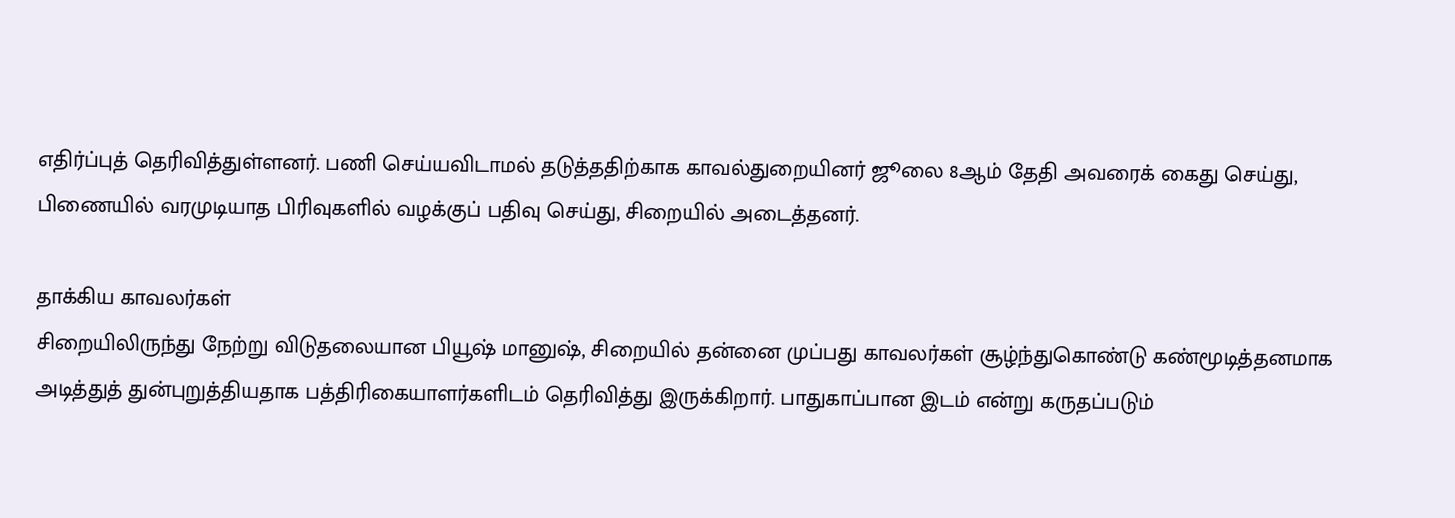எதிர்ப்புத் தெரிவித்துள்ளனர். பணி செய்யவிடாமல் தடுத்ததிற்காக காவல்துறையினர் ஜூலை 8ஆம் தேதி அவரைக் கைது செய்து, பிணையில் வரமுடியாத பிரிவுகளில் வழக்குப் பதிவு செய்து, சிறையில் அடைத்தனர்.

தாக்கிய காவலர்கள்
சிறையிலிருந்து நேற்று விடுதலையான பியூஷ் மானுஷ், சிறையில் தன்னை முப்பது காவலர்கள் சூழ்ந்துகொண்டு கண்மூடித்தனமாக அடித்துத் துன்புறுத்தியதாக பத்திரிகையாளர்களிடம் தெரிவித்து இருக்கிறார். பாதுகாப்பான இடம் என்று கருதப்படும்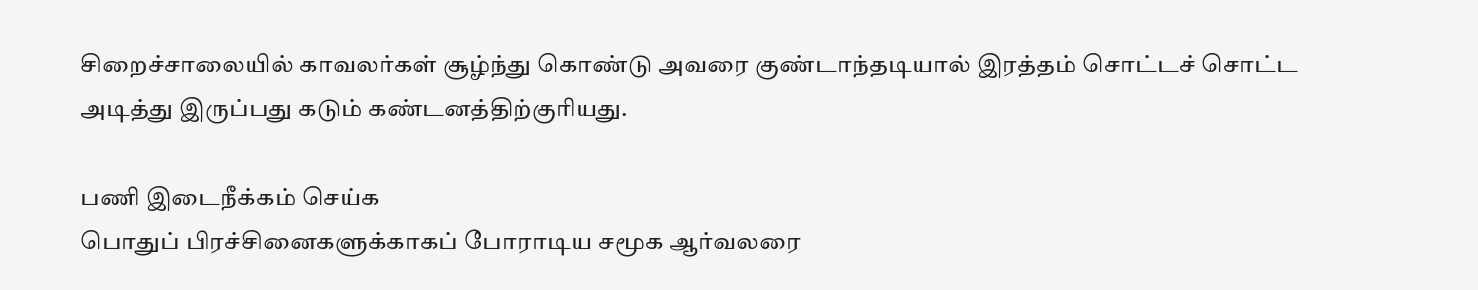சிறைச்சாலையில் காவலர்கள் சூழ்ந்து கொண்டு அவரை குண்டாந்தடியால் இரத்தம் சொட்டச் சொட்ட அடித்து இருப்பது கடும் கண்டனத்திற்குரியது.

பணி இடைநீக்கம் செய்க
பொதுப் பிரச்சினைகளுக்காகப் போராடிய சமூக ஆர்வலரை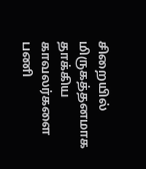சிறையில் மிருகத்தனமாக தாக்கிய காவலர்களை பணி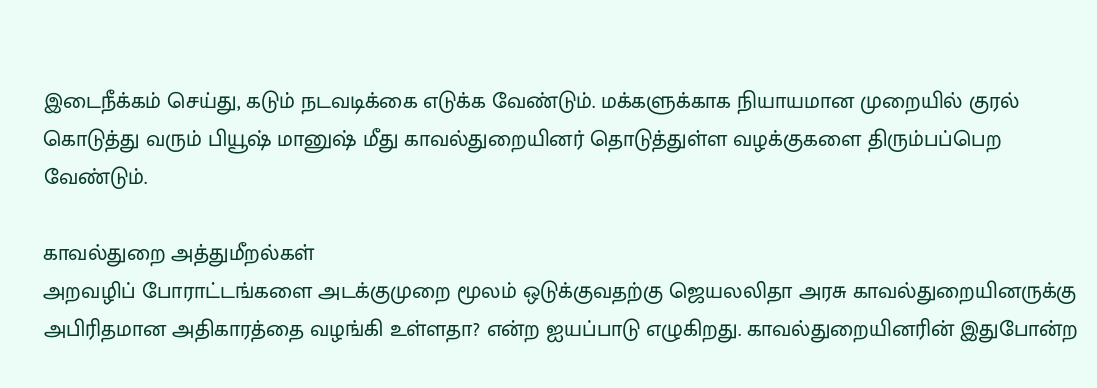இடைநீக்கம் செய்து, கடும் நடவடிக்கை எடுக்க வேண்டும். மக்களுக்காக நியாயமான முறையில் குரல் கொடுத்து வரும் பியூஷ் மானுஷ் மீது காவல்துறையினர் தொடுத்துள்ள வழக்குகளை திரும்பப்பெற வேண்டும்.

காவல்துறை அத்துமீறல்கள்
அறவழிப் போராட்டங்களை அடக்குமுறை மூலம் ஒடுக்குவதற்கு ஜெயலலிதா அரசு காவல்துறையினருக்கு அபிரிதமான அதிகாரத்தை வழங்கி உள்ளதா? என்ற ஐயப்பாடு எழுகிறது. காவல்துறையினரின் இதுபோன்ற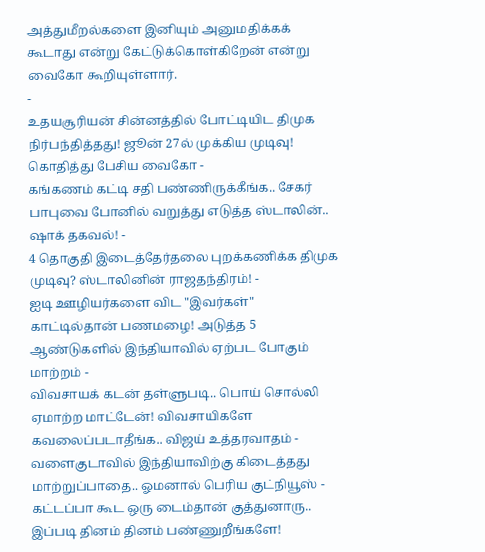அத்துமீறல்களை இனியும் அனுமதிக்கக் கூடாது என்று கேட்டுக்கொள்கிறேன் என்று வைகோ கூறியுள்ளார்.
-
உதயசூரியன் சின்னத்தில் போட்டியிட திமுக நிர்பந்தித்தது! ஜூன் 27ல் முக்கிய முடிவு! கொதித்து பேசிய வைகோ -
கங்கணம் கட்டி சதி பண்ணிருக்கீங்க.. சேகர் பாபுவை போனில் வறுத்து எடுத்த ஸ்டாலின்.. ஷாக் தகவல்! -
4 தொகுதி இடைத்தேர்தலை புறக்கணிக்க திமுக முடிவு? ஸ்டாலினின் ராஜதந்திரம்! -
ஐடி ஊழியர்களை விட "இவர்கள்" காட்டில்தான் பணமழை! அடுத்த 5 ஆண்டுகளில் இந்தியாவில் ஏற்பட போகும் மாற்றம் -
விவசாயக் கடன் தள்ளுபடி.. பொய் சொல்லி ஏமாற்ற மாட்டேன்! விவசாயிகளே கவலைப்படாதீங்க.. விஜய் உத்தரவாதம் -
வளைகுடாவில் இந்தியாவிற்கு கிடைத்தது மாற்றுப்பாதை.. ஓமனால் பெரிய குட்நியூஸ் -
கட்டப்பா கூட ஒரு டைம்தான் குத்துனாரு.. இப்படி தினம் தினம் பண்ணுறீங்களே!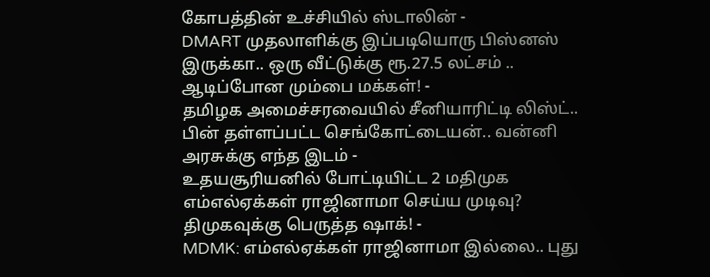கோபத்தின் உச்சியில் ஸ்டாலின் -
DMART முதலாளிக்கு இப்படியொரு பிஸ்னஸ் இருக்கா.. ஒரு வீட்டுக்கு ரூ.27.5 லட்சம் .. ஆடிப்போன மும்பை மக்கள்! -
தமிழக அமைச்சரவையில் சீனியாரிட்டி லிஸ்ட்.. பின் தள்ளப்பட்ட செங்கோட்டையன்.. வன்னி அரசுக்கு எந்த இடம் -
உதயசூரியனில் போட்டியிட்ட 2 மதிமுக எம்எல்ஏக்கள் ராஜினாமா செய்ய முடிவு? திமுகவுக்கு பெருத்த ஷாக்! -
MDMK: எம்எல்ஏக்கள் ராஜினாமா இல்லை.. புது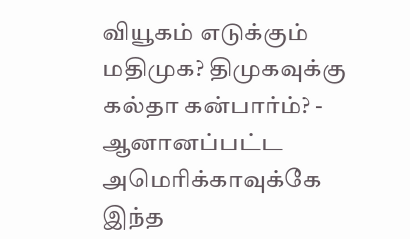வியூகம் எடுக்கும் மதிமுக? திமுகவுக்கு கல்தா கன்பார்ம்? -
ஆனானப்பட்ட அமெரிக்காவுக்கே இந்த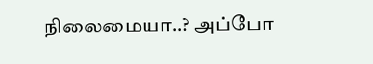நிலைமையா..? அப்போ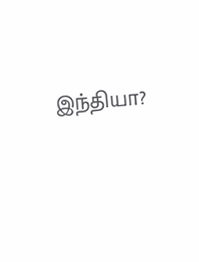இந்தியா?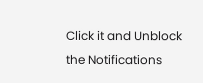Click it and Unblock the Notifications